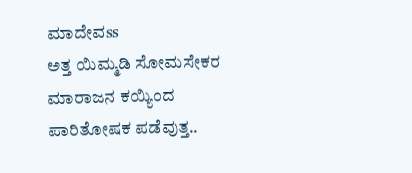ಮಾದೇವss
ಅತ್ತ ಯಿಮ್ಮಡಿ ಸೋಮಸೇಕರ ಮಾರಾಜನ ಕಯ್ಯಿಂದ ಪಾರಿತೋಷಕ ಪಡೆವುತ್ತ..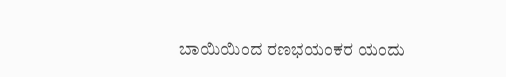ಬಾಯಿಯಿಂದ ರಣಭಯಂಕರ ಯಂದು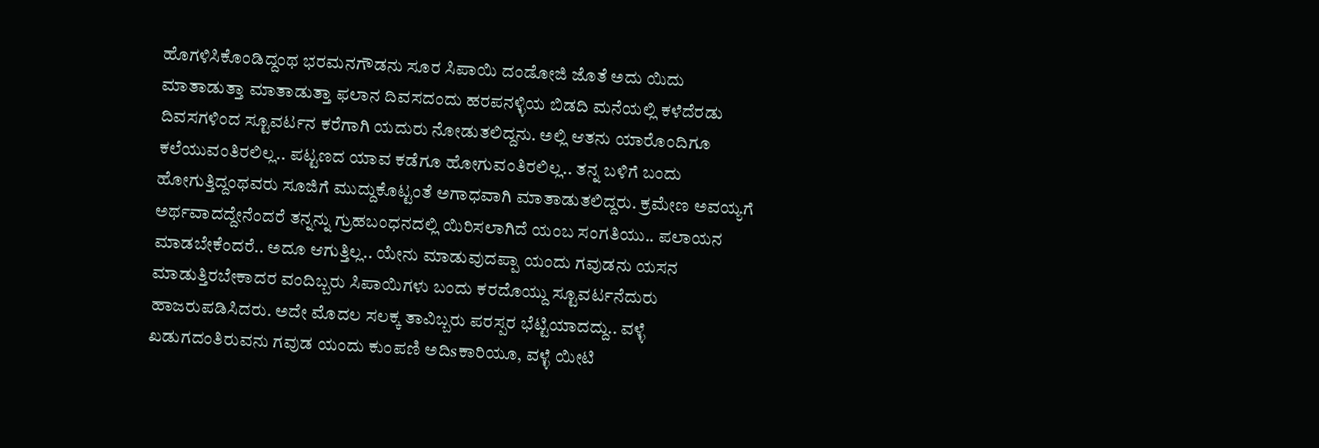ಹೊಗಳಿಸಿಕೊಂಡಿದ್ದಂಥ ಭರಮನಗೌಡನು ಸೂರ ಸಿಪಾಯಿ ದಂಡೋಜಿ ಜೊತೆ ಅದು ಯಿದು ಮಾತಾಡುತ್ತಾ ಮಾತಾಡುತ್ತಾ ಫಲಾನ ದಿವಸದಂದು ಹರಪನಳ್ಳಿಯ ಬಿಡದಿ ಮನೆಯಲ್ಲಿ ಕಳೆದೆರಡು ದಿವಸಗಳಿಂದ ಸ್ಟೂವರ್ಟನ ಕರೆಗಾಗಿ ಯದುರು ನೋಡುತಲಿದ್ದನು. ಅಲ್ಲಿ ಆತನು ಯಾರೊಂದಿಗೂ ಕಲೆಯುವಂತಿರಲಿಲ್ಲ.. ಪಟ್ಟಣದ ಯಾವ ಕಡೆಗೂ ಹೋಗುವಂತಿರಲಿಲ್ಲ.. ತನ್ನ ಬಳಿಗೆ ಬಂದು ಹೋಗುತ್ತಿದ್ದಂಥವರು ಸೂಜಿಗೆ ಮುದ್ದುಕೊಟ್ಟಂತೆ ಅಗಾಧವಾಗಿ ಮಾತಾಡುತಲಿದ್ದರು. ಕ್ರಮೇಣ ಅವಯ್ಯಗೆ ಅರ್ಥವಾದದ್ದೇನೆಂದರೆ ತನ್ನನ್ನು ಗ್ರುಹಬಂಧನದಲ್ಲಿ ಯಿರಿಸಲಾಗಿದೆ ಯಂಬ ಸಂಗತಿಯು.. ಪಲಾಯನ ಮಾಡಬೇಕೆಂದರೆ.. ಅದೂ ಆಗುತ್ತಿಲ್ಲ.. ಯೇನು ಮಾಡುವುದಪ್ಪಾ ಯಂದು ಗವುಡನು ಯಸನ ಮಾಡುತ್ತಿರಬೇಕಾದರ ವಂದಿಬ್ಬರು ಸಿಪಾಯಿಗಳು ಬಂದು ಕರದೊಯ್ದು ಸ್ಟೂವರ್ಟನೆದುರು ಹಾಜರುಪಡಿಸಿದರು. ಅದೇ ಮೊದಲ ಸಲಕ್ಕ ತಾವಿಬ್ಬರು ಪರಸ್ಪರ ಭೆಟ್ಟಿಯಾದದ್ದು.. ವಳ್ಳೆ ಖಡುಗದಂತಿರುವನು ಗವುಡ ಯಂದು ಕುಂಪಣಿ ಅದಿsಕಾರಿಯೂ, ವಳ್ಳೆ ಯೀಟಿ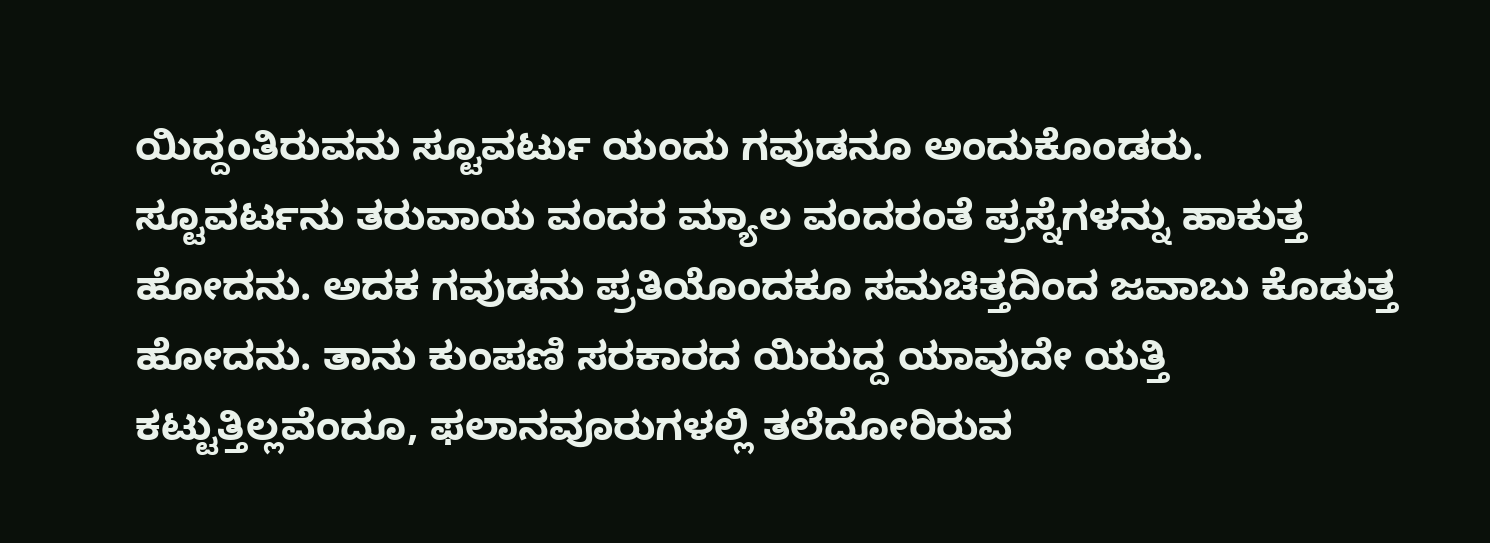ಯಿದ್ದಂತಿರುವನು ಸ್ಟೂವರ್ಟು ಯಂದು ಗವುಡನೂ ಅಂದುಕೊಂಡರು. ಸ್ಟೂವರ್ಟನು ತರುವಾಯ ವಂದರ ಮ್ಯಾಲ ವಂದರಂತೆ ಪ್ರಸ್ನೆಗಳನ್ನು ಹಾಕುತ್ತ ಹೋದನು. ಅದಕ ಗವುಡನು ಪ್ರತಿಯೊಂದಕೂ ಸಮಚಿತ್ತದಿಂದ ಜವಾಬು ಕೊಡುತ್ತ ಹೋದನು. ತಾನು ಕುಂಪಣಿ ಸರಕಾರದ ಯಿರುದ್ದ ಯಾವುದೇ ಯತ್ತಿ ಕಟ್ಟುತ್ತಿಲ್ಲವೆಂದೂ, ಫಲಾನವೂರುಗಳಲ್ಲಿ ತಲೆದೋರಿರುವ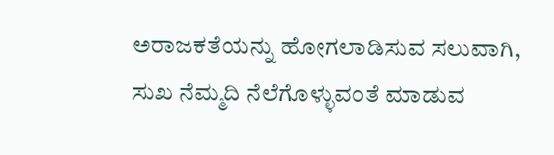ಅರಾಜಕತೆಯನ್ನು ಹೋಗಲಾಡಿಸುವ ಸಲುವಾಗಿ, ಸುಖ ನೆಮ್ಮದಿ ನೆಲೆಗೊಳ್ಳುವಂತೆ ಮಾಡುವ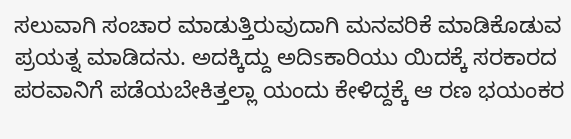ಸಲುವಾಗಿ ಸಂಚಾರ ಮಾಡುತ್ತಿರುವುದಾಗಿ ಮನವರಿಕೆ ಮಾಡಿಕೊಡುವ ಪ್ರಯತ್ನ ಮಾಡಿದನು. ಅದಕ್ಕಿದ್ದು ಅದಿsಕಾರಿಯು ಯಿದಕ್ಕೆ ಸರಕಾರದ ಪರವಾನಿಗೆ ಪಡೆಯಬೇಕಿತ್ತಲ್ಲಾ ಯಂದು ಕೇಳಿದ್ದಕ್ಕೆ ಆ ರಣ ಭಯಂಕರ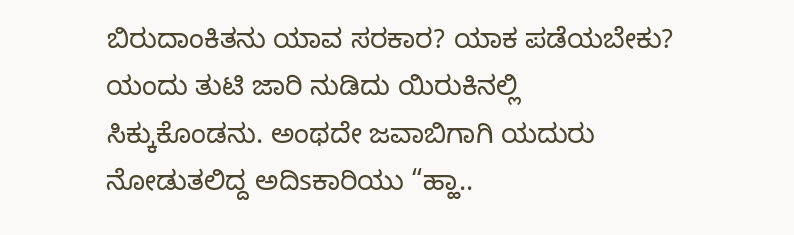ಬಿರುದಾಂಕಿತನು ಯಾವ ಸರಕಾರ? ಯಾಕ ಪಡೆಯಬೇಕು? ಯಂದು ತುಟಿ ಜಾರಿ ನುಡಿದು ಯಿರುಕಿನಲ್ಲಿ ಸಿಕ್ಕುಕೊಂಡನು. ಅಂಥದೇ ಜವಾಬಿಗಾಗಿ ಯದುರು ನೋಡುತಲಿದ್ದ ಅದಿsಕಾರಿಯು “ಹ್ಹಾ..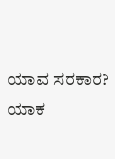ಯಾವ ಸರಕಾರ? ಯಾಕ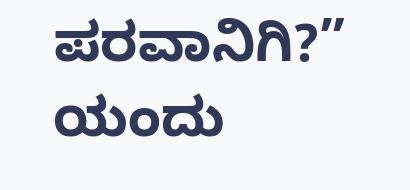ಪರವಾನಿಗಿ?” ಯಂದು